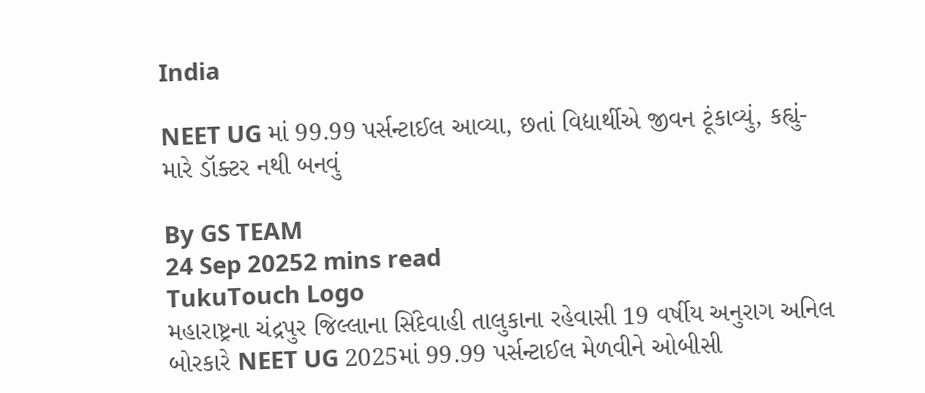India

NEET UG માં 99.99 પર્સન્ટાઈલ આવ્યા, છતાં વિદ્યાર્થીએ જીવન ટૂંકાવ્યું, કહ્યું- મારે ડૉક્ટર નથી બનવું

By GS TEAM
24 Sep 20252 mins read
TukuTouch Logo
મહારાષ્ટ્રના ચંદ્રપુર જિલ્લાના સિંદેવાહી તાલુકાના રહેવાસી 19 વર્ષીય અનુરાગ અનિલ બોરકારે NEET UG 2025માં 99.99 પર્સન્ટાઈલ મેળવીને ઓબીસી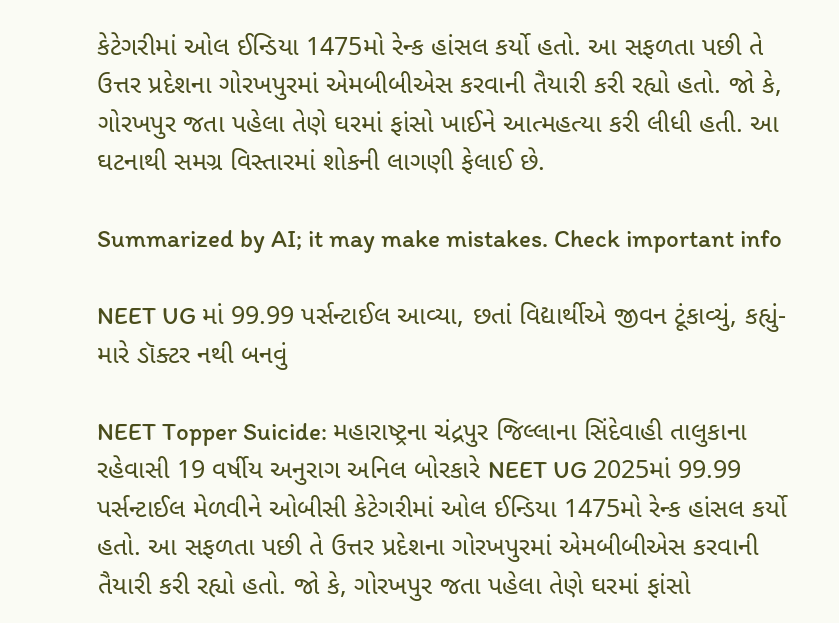કેટેગરીમાં ઓલ ઈન્ડિયા 1475મો રેન્ક હાંસલ કર્યો હતો. આ સફળતા પછી તે ઉત્તર પ્રદેશના ગોરખપુરમાં એમબીબીએસ કરવાની તૈયારી કરી રહ્યો હતો. જો કે, ગોરખપુર જતા પહેલા તેણે ઘરમાં ફાંસો ખાઈને આત્મહત્યા કરી લીધી હતી. આ ઘટનાથી સમગ્ર વિસ્તારમાં શોકની લાગણી ફેલાઈ છે.

Summarized by AI; it may make mistakes. Check important info

NEET UG માં 99.99 પર્સન્ટાઈલ આવ્યા, છતાં વિદ્યાર્થીએ જીવન ટૂંકાવ્યું, કહ્યું- મારે ડૉક્ટર નથી બનવું

NEET Topper Suicide: મહારાષ્ટ્રના ચંદ્રપુર જિલ્લાના સિંદેવાહી તાલુકાના રહેવાસી 19 વર્ષીય અનુરાગ અનિલ બોરકારે NEET UG 2025માં 99.99 પર્સન્ટાઈલ મેળવીને ઓબીસી કેટેગરીમાં ઓલ ઈન્ડિયા 1475મો રેન્ક હાંસલ કર્યો હતો. આ સફળતા પછી તે ઉત્તર પ્રદેશના ગોરખપુરમાં એમબીબીએસ કરવાની તૈયારી કરી રહ્યો હતો. જો કે, ગોરખપુર જતા પહેલા તેણે ઘરમાં ફાંસો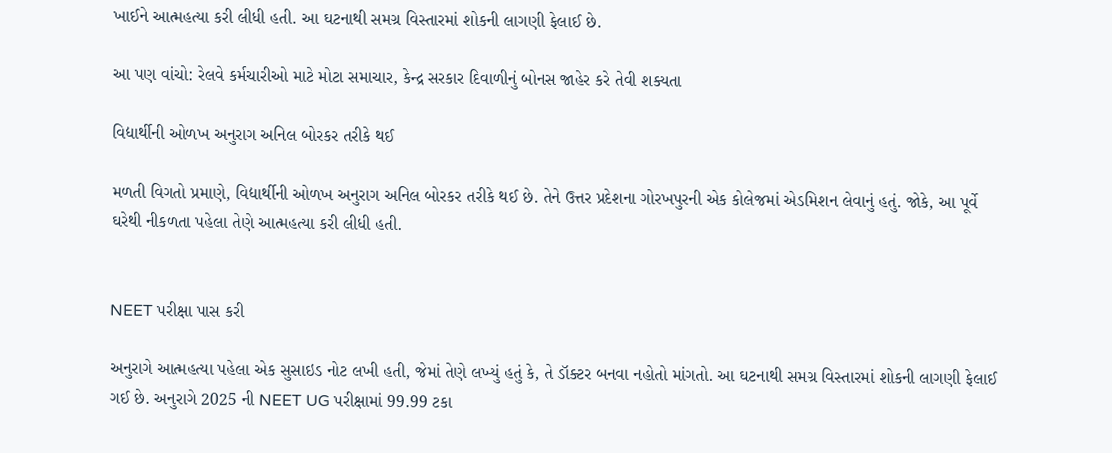ખાઈને આત્મહત્યા કરી લીધી હતી. આ ઘટનાથી સમગ્ર વિસ્તારમાં શોકની લાગણી ફેલાઈ છે.

આ પણ વાંચો: રેલવે કર્મચારીઓ માટે મોટા સમાચાર, કેન્દ્ર સરકાર દિવાળીનું બોનસ જાહેર કરે તેવી શક્યતા

વિદ્યાર્થીની ઓળખ અનુરાગ અનિલ બોરકર તરીકે થઈ

મળતી વિગતો પ્રમાણે, વિદ્યાર્થીની ઓળખ અનુરાગ અનિલ બોરકર તરીકે થઈ છે. તેને ઉત્તર પ્રદેશના ગોરખપુરની એક કોલેજમાં એડમિશન લેવાનું હતું. જોકે, આ પૂર્વે ઘરેથી નીકળતા પહેલા તેણે આત્મહત્યા કરી લીધી હતી.


NEET પરીક્ષા પાસ કરી

અનુરાગે આત્મહત્યા પહેલા એક સુસાઇડ નોટ લખી હતી, જેમાં તેણે લખ્યું હતું કે, તે ડૉક્ટર બનવા નહોતો માંગતો. આ ઘટનાથી સમગ્ર વિસ્તારમાં શોકની લાગણી ફેલાઈ ગઈ છે. અનુરાગે 2025 ની NEET UG પરીક્ષામાં 99.99 ટકા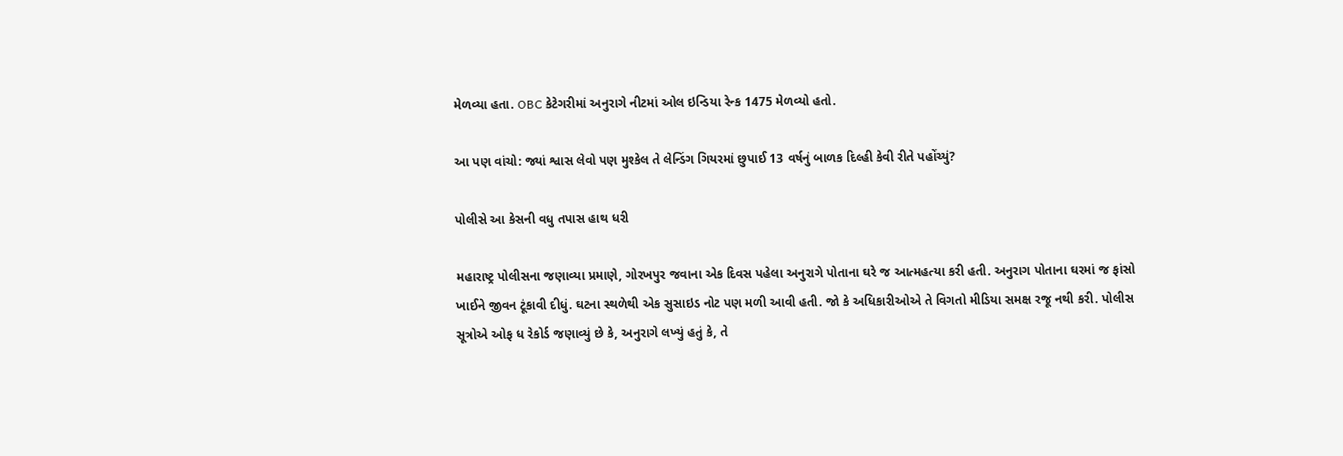મેળવ્યા હતા. OBC કેટેગરીમાં અનુરાગે નીટમાં ઓલ ઇન્ડિયા રેન્ક 1475 મેળવ્યો હતો.

આ પણ વાંચો: જ્યાં શ્વાસ લેવો પણ મુશ્કેલ તે લેન્ડિંગ ગિયરમાં છુપાઈ 13 વર્ષનું બાળક દિલ્હી કેવી રીતે પહોંચ્યું?

પોલીસે આ કેસની વધુ તપાસ હાથ ધરી

મહારાષ્ટ્ર પોલીસના જણાવ્યા પ્રમાણે, ગોરખપુર જવાના એક દિવસ પહેલા અનુરાગે પોતાના ઘરે જ આત્મહત્યા કરી હતી. અનુરાગ પોતાના ઘરમાં જ ફાંસો ખાઈને જીવન ટૂંકાવી દીધું. ઘટના સ્થળેથી એક સુસાઇડ નોટ પણ મળી આવી હતી. જો કે અધિકારીઓએ તે વિગતો મીડિયા સમક્ષ રજૂ નથી કરી. પોલીસ સૂત્રોએ ઓફ ધ રેકોર્ડ જણાવ્યું છે કે, અનુરાગે લખ્યું હતું કે, તે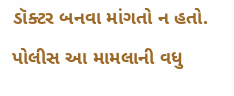ડૉક્ટર બનવા માંગતો ન હતો. પોલીસ આ મામલાની વધુ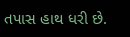તપાસ હાથ ધરી છે.